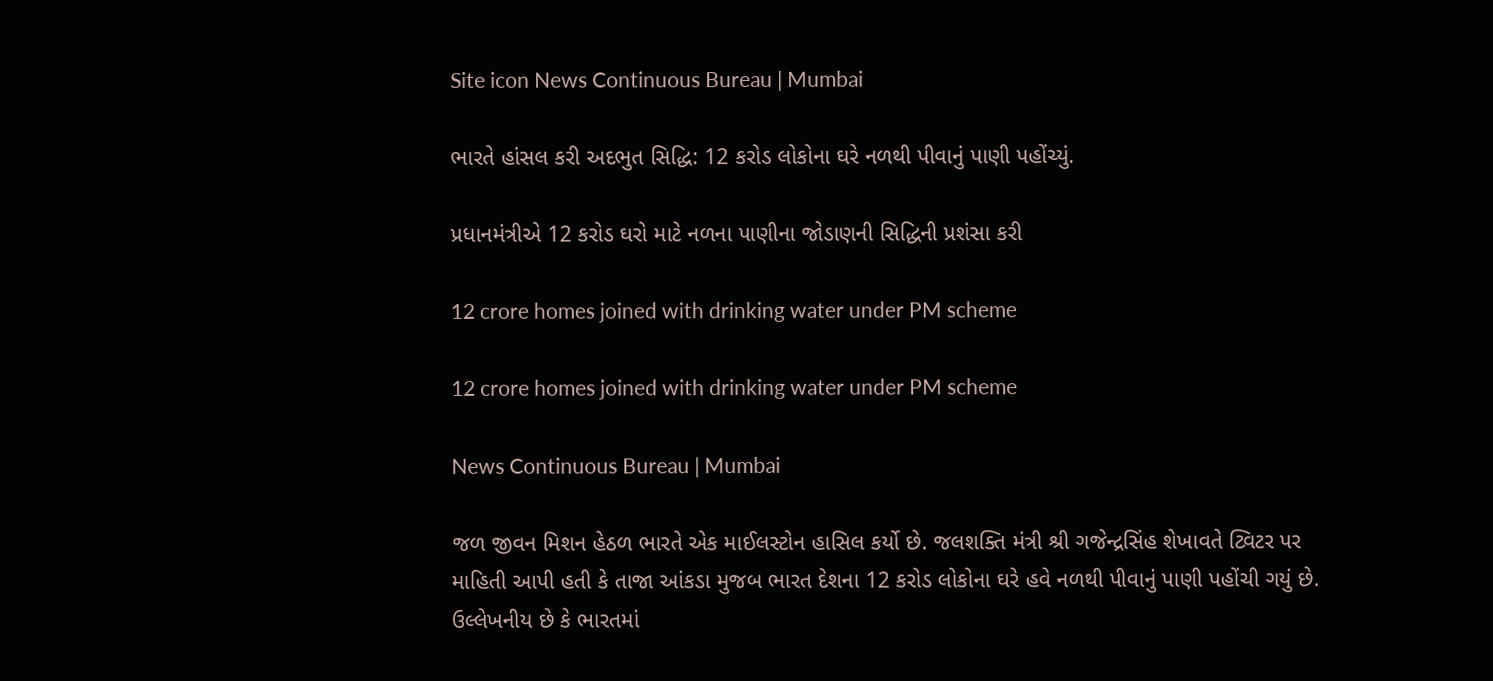Site icon News Continuous Bureau | Mumbai

ભારતે હાંસલ કરી અદભુત સિદ્ધિ: 12 કરોડ લોકોના ઘરે નળથી પીવાનું પાણી પહોંચ્યું.

પ્રધાનમંત્રીએ 12 કરોડ ઘરો માટે નળના પાણીના જોડાણની સિદ્ધિની પ્રશંસા કરી

12 crore homes joined with drinking water under PM scheme

12 crore homes joined with drinking water under PM scheme

News Continuous Bureau | Mumbai

જળ જીવન મિશન હેઠળ ભારતે એક માઈલસ્ટોન હાસિલ કર્યો છે. જલશક્તિ મંત્રી શ્રી ગજેન્દ્રસિંહ શેખાવતે ટ્વિટર પર માહિતી આપી હતી કે તાજા આંકડા મુજબ ભારત દેશના 12 કરોડ લોકોના ઘરે હવે નળથી પીવાનું પાણી પહોંચી ગયું છે. ઉલ્લેખનીય છે કે ભારતમાં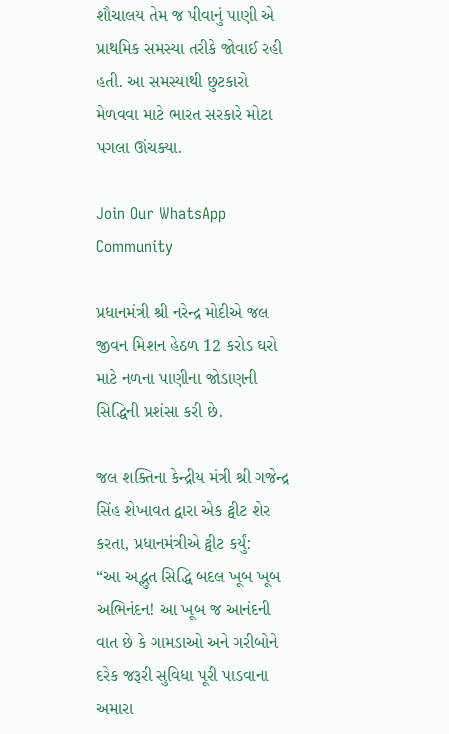શૌચાલય તેમ જ પીવાનું પાણી એ પ્રાથમિક સમસ્યા તરીકે જોવાઈ રહી હતી. આ સમસ્યાથી છુટકારો મેળવવા માટે ભારત સરકારે મોટા પગલા ઊંચક્યા.

Join Our WhatsApp Community

પ્રધાનમંત્રી શ્રી નરેન્દ્ર મોદીએ જલ જીવન મિશન હેઠળ 12 કરોડ ઘરો માટે નળના પાણીના જોડાણની સિદ્ધિની પ્રશંસા કરી છે.

જલ શક્તિના કેન્દ્રીય મંત્રી શ્રી ગજેન્દ્ર સિંહ શેખાવત દ્વારા એક ટ્વીટ શેર કરતા, પ્રધાનમંત્રીએ ટ્વીટ કર્યું:
“આ અદ્ભુત સિદ્ધિ બદલ ખૂબ ખૂબ અભિનંદન! આ ખૂબ જ આનંદની વાત છે કે ગામડાઓ અને ગરીબોને દરેક જરૂરી સુવિધા પૂરી પાડવાના અમારા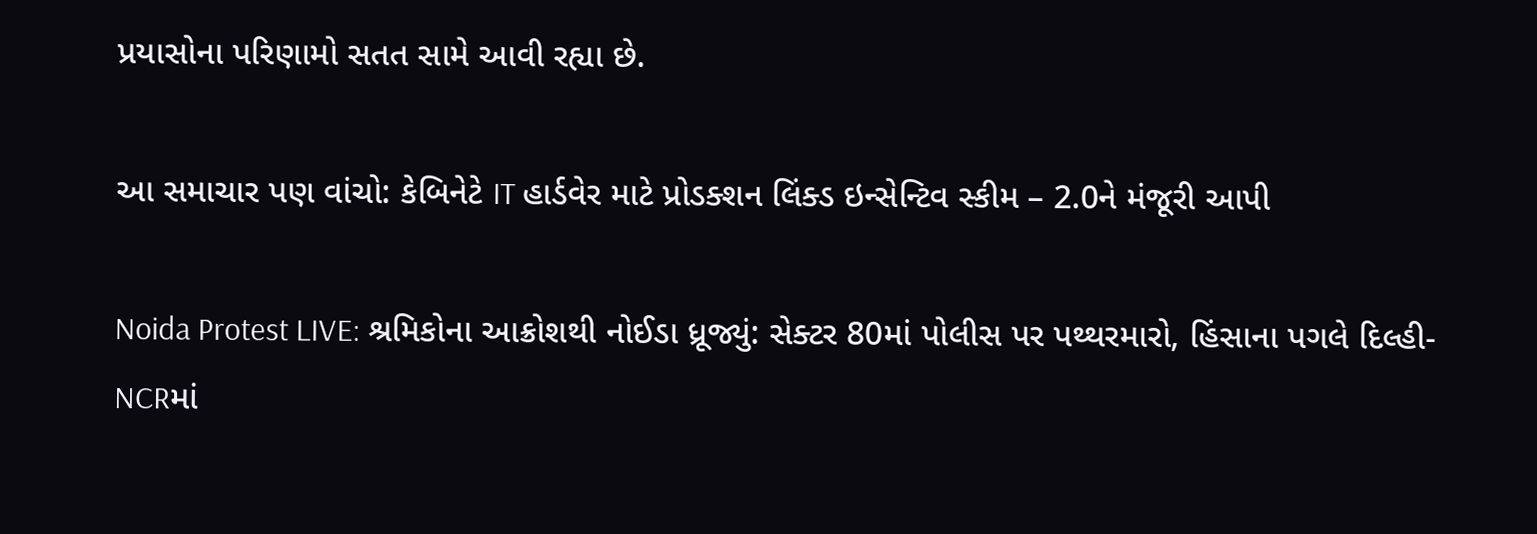પ્રયાસોના પરિણામો સતત સામે આવી રહ્યા છે.

આ સમાચાર પણ વાંચો: કેબિનેટે IT હાર્ડવેર માટે પ્રોડક્શન લિંક્ડ ઇન્સેન્ટિવ સ્કીમ – 2.0ને મંજૂરી આપી

Noida Protest LIVE: શ્રમિકોના આક્રોશથી નોઈડા ધ્રૂજ્યું: સેક્ટર 80માં પોલીસ પર પથ્થરમારો, હિંસાના પગલે દિલ્હી-NCRમાં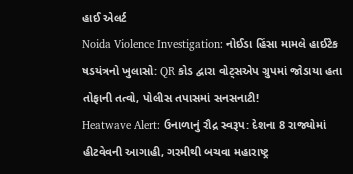હાઈ એલર્ટ
Noida Violence Investigation: નોઈડા હિંસા મામલે હાઈટેક ષડયંત્રનો ખુલાસો: QR કોડ દ્વારા વોટ્સએપ ગ્રુપમાં જોડાયા હતા તોફાની તત્વો, પોલીસ તપાસમાં સનસનાટી!
Heatwave Alert: ઉનાળાનું રૌદ્ર સ્વરૂપ: દેશના 8 રાજ્યોમાં હીટવેવની આગાહી, ગરમીથી બચવા મહારાષ્ટ્ર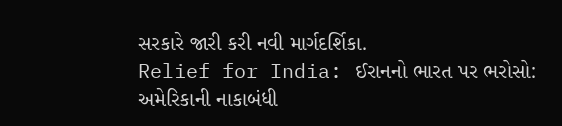સરકારે જારી કરી નવી માર્ગદર્શિકા.
Relief for India: ઈરાનનો ભારત પર ભરોસો: અમેરિકાની નાકાબંધી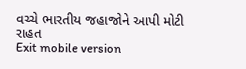વચ્ચે ભારતીય જહાજોને આપી મોટી રાહત
Exit mobile version